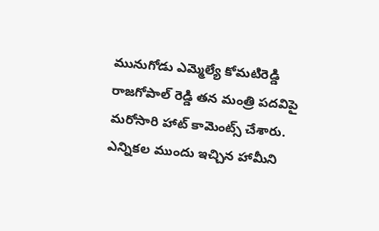మునుగోడు ఎమ్మెల్యే కోమటిరెడ్డి రాజగోపాల్ రెడ్డి తన మంత్రి పదవిపై మరోసారి హాట్ కామెంట్స్ చేశారు. ఎన్నికల ముందు ఇచ్చిన హామీని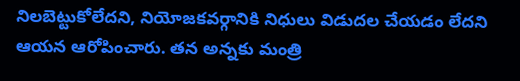నిలబెట్టుకోలేదని, నియోజకవర్గానికి నిధులు విడుదల చేయడం లేదని ఆయన ఆరోపించారు. తన అన్నకు మంత్రి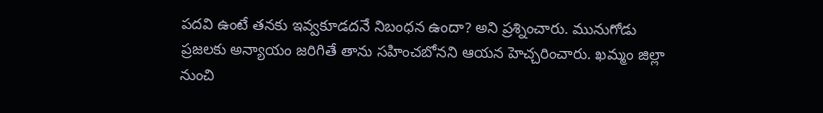పదవి ఉంటే తనకు ఇవ్వకూడదనే నిబంధన ఉందా? అని ప్రశ్నించారు. మునుగోడు ప్రజలకు అన్యాయం జరిగితే తాను సహించబోనని ఆయన హెచ్చరించారు. ఖమ్మం జిల్లా నుంచి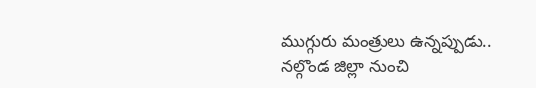ముగ్గురు మంత్రులు ఉన్నప్పుడు.. నల్గొండ జిల్లా నుంచి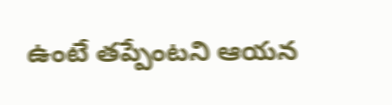ఉంటే తప్పేంటని ఆయన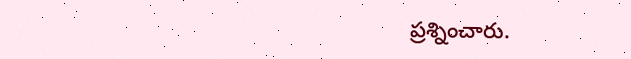ప్రశ్నించారు.